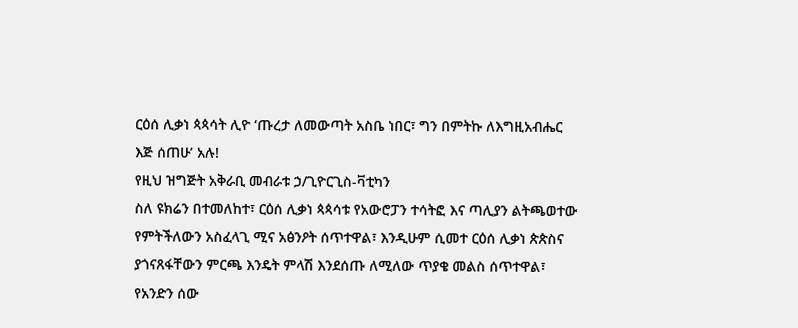ርዕሰ ሊቃነ ጳጳሳት ሊዮ ‘ጡረታ ለመውጣት አስቤ ነበር፣ ግን በምትኩ ለእግዚአብሔር እጅ ሰጠሁ’ አሉ!
የዚህ ዝግጅት አቅራቢ መብራቱ ኃ/ጊዮርጊስ-ቫቲካን
ስለ ዩክሬን በተመለከተ፣ ርዕሰ ሊቃነ ጳጳሳቱ የአውሮፓን ተሳትፎ እና ጣሊያን ልትጫወተው የምትችለውን አስፈላጊ ሚና አፅንዖት ሰጥተዋል፣ እንዲሁም ሲመተ ርዕሰ ሊቃነ ጵጵስና ያጎናጸፋቸውን ምርጫ እንዴት ምላሽ እንደሰጡ ለሚለው ጥያቄ መልስ ሰጥተዋል፣ የአንድን ሰው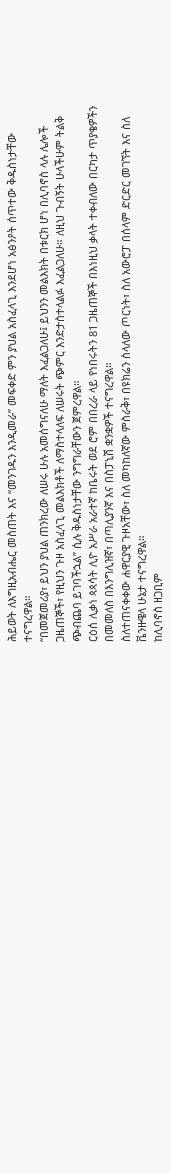ሕይወት ለእግዚአብሔር መስጠት እና “መንገዱን እንዲመራ” መፍቀድ ምን ያህል አስፈላጊ እንደሆነ አፅንዖት ሰጥተው ቅዱስነታቸው ተናግረዋል።
“በመጀመሪያ፣ ይህን ያህል ጠንክረው ለሠሩ ሁሉ አመሰግናለሁ ማለት እፈልጋለሁ፤ ይህንን መልእክት በቱርክ ሆነ በሊባኖስ ላሉ ሌሎች ጋዜጠኞች፣ የዚህን ጉዞ አስፈላጊ መልእክቶች ለማስተላለፍ ለሠሩት ጭምር እንድታስተላልፉ እፈልጋለሁ። ለዚህ ጉብኝት ሁላችሁም ትልቅ ጭብጨባ ይገባችኋል” ሲሉ ቅዱስነታቸው ንግግራቸውን ጀምረዋል።
ርዕሰ ሊቃነ ጳጳሳት ሊዮ አሥራ አራተኛ ከቤሩት ወደ ሮም በበረራ ላይ የነበሩትን 81 ጋዜጠኞች በእነዚህ ቃላት ተቀብለው በርካታ ጥያቄዎችን በመመለስ በእንግሊዝኛ፣ በጣሊያንኛ እና በስፓኒሽ ቋንቋዎች ተናግረዋል።
ስለተጠናቀቀው ሐዋርያዊ ጉዞአቸው፣ ስለ መካከለኛው ምስራቅ፣ በዩክሬን ስላለው ጦርነት፣ ስለ አውሮፓ በሰላም ድርድር መገኘት እና ስለ ቬንዙዌላ ሁኔታ ተናግረዋል።
ከሊባኖስ ዘጋቢም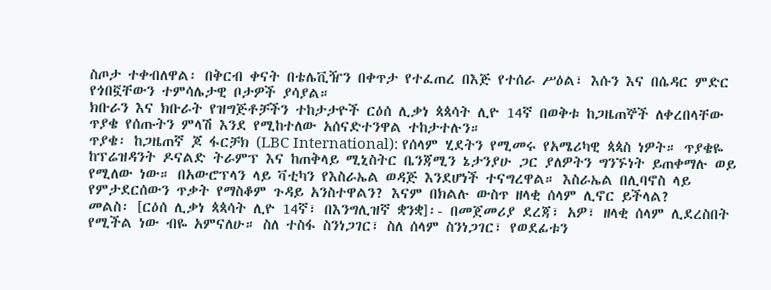ስጦታ ተቀብለዋል፡ በቅርብ ቀናት በቴሌቪዥን በቀጥታ የተፈጠረ በእጅ የተሰራ ሥዕል፣ እሱን እና በሴዳር ምድር የጎበኟቸውን ተምሳሌታዊ ቦታዎች ያሳያል።
ክቡራን እና ክቡራት የዝግጅቶቻችን ተከታታዮች ርዕሰ ሊቃነ ጳጳሳት ሊዮ 14ኛ በወቅቱ ከጋዜጠኞች ለቀረበላቸው ጥያቄ የሰጡትን ምላሽ እንደ የሚከተለው አሰናድተንዋል ተከታተሉን።
ጥያቄ፡ ከጋዜጠኛ ጆ ፋርቻክ (LBC International): የሰላም ሂደትን የሚመሩ የአሜሪካዊ ጳጳስ ነዎት። ጥያቄዬ ከፕሬዝዳንት ዶናልድ ትራምፕ እና ከጠቅላይ ሚኒስትር ቤንጃሚን ኔታንያሁ ጋር ያለዎትን ግንኙነት ይጠቀማሉ ወይ የሚለው ነው። በአውሮፕላን ላይ ቫቲካን የእስራኤል ወዳጅ እንደሆነች ተናግረዋል። እስራኤል በሊባኖስ ላይ የምታደርሰውን ጥቃት የማስቆም ጉዳይ አንስተዋልን? እናም በክልሉ ውስጥ ዘላቂ ሰላም ሊኖር ይችላል?
መልስ፡ [ርዕሰ ሊቃነ ጳጳሳት ሊዮ 14ኛ፣ በእንግሊዝኛ ቋንቋ]፡- በመጀመሪያ ደረጃ፣ አዎ፣ ዘላቂ ሰላም ሊደረስበት የሚችል ነው ብዬ አምናለሁ። ስለ ተስፋ ስንነጋገር፣ ስለ ሰላም ስንነጋገር፣ የወደፊቱን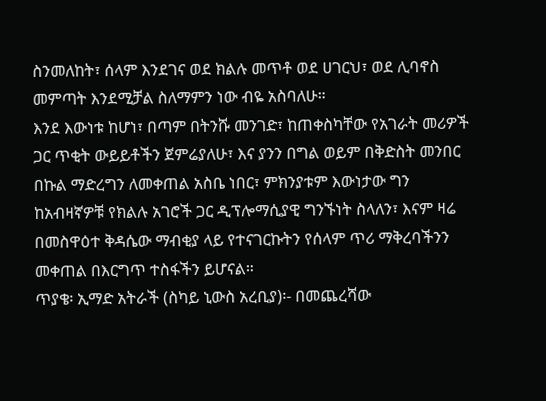ስንመለከት፣ ሰላም እንደገና ወደ ክልሉ መጥቶ ወደ ሀገርህ፣ ወደ ሊባኖስ መምጣት እንደሚቻል ስለማምን ነው ብዬ አስባለሁ።
እንደ እውነቱ ከሆነ፣ በጣም በትንሹ መንገድ፣ ከጠቀስካቸው የአገራት መሪዎች ጋር ጥቂት ውይይቶችን ጀምሬያለሁ፣ እና ያንን በግል ወይም በቅድስት መንበር በኩል ማድረግን ለመቀጠል አስቤ ነበር፣ ምክንያቱም እውነታው ግን ከአብዛኛዎቹ የክልሉ አገሮች ጋር ዲፕሎማሲያዊ ግንኙነት ስላለን፣ እናም ዛሬ በመስዋዕተ ቅዳሴው ማብቂያ ላይ የተናገርኩትን የሰላም ጥሪ ማቅረባችንን መቀጠል በእርግጥ ተስፋችን ይሆናል።
ጥያቄ፡ ኢማድ አትራች (ስካይ ኒውስ አረቢያ)፡- በመጨረሻው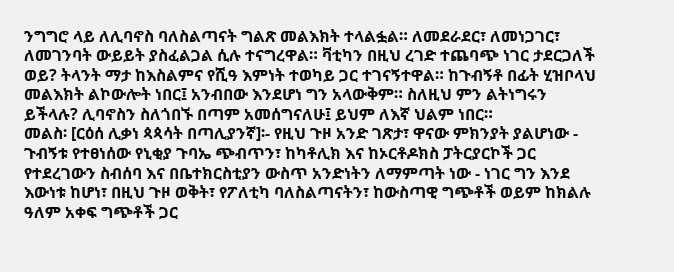ንግግሮ ላይ ለሊባኖስ ባለስልጣናት ግልጽ መልእክት ተላልፏል። ለመደራደር፣ ለመነጋገር፣ ለመገንባት ውይይት ያስፈልጋል ሲሉ ተናግረዋል። ቫቲካን በዚህ ረገድ ተጨባጭ ነገር ታደርጋለች ወይ? ትላንት ማታ ከእስልምና የሺዓ እምነት ተወካይ ጋር ተገናኝተዋል። ከጉብኝቶ በፊት ሂዝቦላህ መልእክት ልኮውሎት ነበር፤ አንብበው እንደሆነ ግን አላውቅም። ስለዚህ ምን ልትነግሩን ይችላሉ? ሊባኖስን ስለጎበኙ በጣም አመሰግናለሁ፤ ይህም ለእኛ ህልም ነበር።
መልስ፡ [ርዕሰ ሊቃነ ጳጳሳት በጣሊያንኛ]፡- የዚህ ጉዞ አንድ ገጽታ፣ ዋናው ምክንያት ያልሆነው - ጉብኝቱ የተፀነሰው የኒቂያ ጉባኤ ጭብጥን፣ ከካቶሊክ እና ከኦርቶዶክስ ፓትርያርኮች ጋር የተደረገውን ስብሰባ እና በቤተክርስቲያን ውስጥ አንድነትን ለማምጣት ነው - ነገር ግን እንደ እውነቱ ከሆነ፣ በዚህ ጉዞ ወቅት፣ የፖለቲካ ባለስልጣናትን፣ ከውስጣዊ ግጭቶች ወይም ከክልሉ ዓለም አቀፍ ግጭቶች ጋር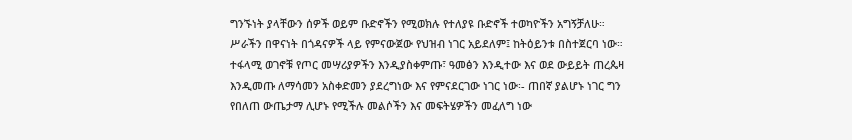ግንኙነት ያላቸውን ሰዎች ወይም ቡድኖችን የሚወክሉ የተለያዩ ቡድኖች ተወካዮችን አግኝቻለሁ።
ሥራችን በዋናነት በጎዳናዎች ላይ የምናውጀው የህዝብ ነገር አይደለም፤ ከትዕይንቱ በስተጀርባ ነው። ተፋላሚ ወገኖቹ የጦር መሣሪያዎችን እንዲያስቀምጡ፣ ዓመፅን እንዲተው እና ወደ ውይይት ጠረጴዛ እንዲመጡ ለማሳመን አስቀድመን ያደረግነው እና የምናደርገው ነገር ነው፡- ጠበኛ ያልሆኑ ነገር ግን የበለጠ ውጤታማ ሊሆኑ የሚችሉ መልሶችን እና መፍትሄዎችን መፈለግ ነው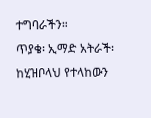ተግባራችን።
ጥያቄ፡ ኢማድ አትራች፡ ከሂዝቦላህ የተላከውን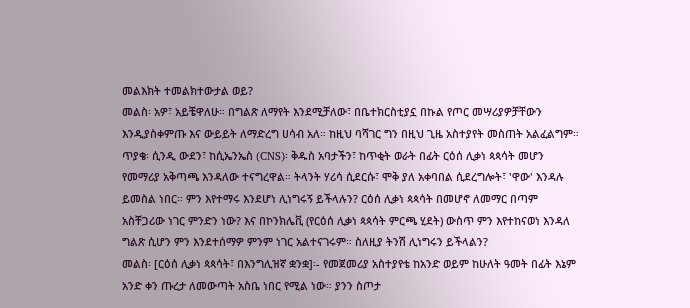መልእክት ተመልክተውታል ወይ?
መልስ፡ አዎ፣ አይቼዋለሁ። በግልጽ ለማየት እንደሚቻለው፣ በቤተክርስቲያኗ በኩል የጦር መሣሪያዎቻቸውን እንዲያስቀምጡ እና ውይይት ለማድረግ ሀሳብ አለ። ከዚህ ባሻገር ግን በዚህ ጊዜ አስተያየት መስጠት አልፈልግም።
ጥያቄ፡ ሲንዲ ውደን፣ ከሲኤንኤስ (CNS)፡ ቅዱስ አባታችን፣ ከጥቂት ወራት በፊት ርዕሰ ሊቃነ ጳጳሳት መሆን የመማሪያ አቅጣጫ እንዳለው ተናግረዋል። ትላንት ሃሪሳ ሲደርሱ፣ ሞቅ ያለ አቀባበል ሲደረግሎት፣ 'ዋው' እንዳሉ ይመስል ነበር። ምን እየተማሩ እንደሆነ ሊነግሩኝ ይችላሉን? ርዕሰ ሊቃነ ጳጳሳት በመሆኖ ለመማር በጣም አስቸጋሪው ነገር ምንድን ነው? እና በኮንክሌቪ (የርዕሰ ሊቃነ ጳጳሳት ምርጫ ሂደት) ውስጥ ምን እየተከናወነ እንዳለ ግልጽ ሲሆን ምን እንደተሰማዎ ምንም ነገር አልተናገሩም። ስለዚያ ትንሽ ሊነግሩን ይችላልን?
መልስ፡ [ርዕሰ ሊቃነ ጳጳሳት፣ በእንግሊዝኛ ቋንቋ]፡- የመጀመሪያ አስተያየቴ ከአንድ ወይም ከሁለት ዓመት በፊት እኔም አንድ ቀን ጡረታ ለመውጣት አስቤ ነበር የሚል ነው። ያንን ስጦታ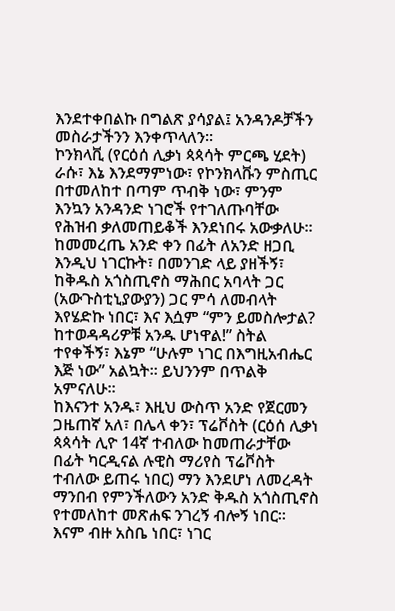እንደተቀበልኩ በግልጽ ያሳያል፤ አንዳንዶቻችን መስራታችንን እንቀጥላለን።
ኮንክላቪ (የርዕሰ ሊቃነ ጳጳሳት ምርጫ ሂደት) ራሱ፣ እኔ እንደማምነው፣ የኮንክላቩን ምስጢር በተመለከተ በጣም ጥብቅ ነው፣ ምንም እንኳን አንዳንድ ነገሮች የተገለጡባቸው የሕዝብ ቃለመጠይቆች እንደነበሩ አውቃለሁ። ከመመረጤ አንድ ቀን በፊት ለአንድ ዘጋቢ እንዲህ ነገርኩት፣ በመንገድ ላይ ያዘችኝ፣ ከቅዱስ አጎስጢኖስ ማሕበር አባላት ጋር (አውጉስቲኒያውያን) ጋር ምሳ ለመብላት እየሄድኩ ነበር፣ እና እሷም “ምን ይመስሎታል? ከተወዳዳሪዎቹ አንዱ ሆነዋል!” ስትል ተየቀችኝ፣ እኔም “ሁሉም ነገር በእግዚአብሔር እጅ ነው” አልኳት። ይህንንም በጥልቅ አምናለሁ።
ከእናንተ አንዱ፣ እዚህ ውስጥ አንድ የጀርመን ጋዜጠኛ አለ፣ በሌላ ቀን፣ ፕሬቮስት (ርዕሰ ሊቃነ ጳጳሳት ሊዮ 14ኛ ተብለው ከመጠራታቸው በፊት ካርዲናል ሉዊስ ማሪየስ ፕሬቮስት ተብለው ይጠሩ ነበር) ማን እንደሆነ ለመረዳት ማንበብ የምንችለውን አንድ ቅዱስ አጎስጢኖስ የተመለከተ መጽሐፍ ንገረኝ ብሎኝ ነበር።
እናም ብዙ አስቤ ነበር፣ ነገር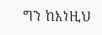ግን ከእነዚህ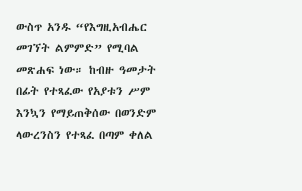ውስጥ አንዱ “የእግዚአብሔር መገኘት ልምምድ” የሚባል መጽሐፍ ነው። ከብዙ ዓመታት በፊት የተጻፈው የአያቱን ሥም እንኳን የማይጠቅሰው በወንድም ላውረንስን የተጻፈ በጣም ቀለል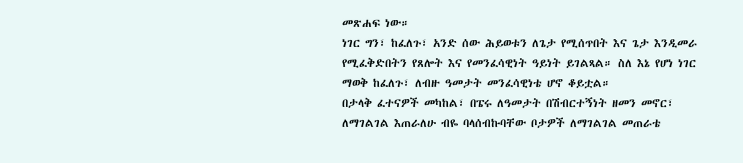መጽሐፍ ነው።
ነገር ግን፣ ከፈለጉ፣ አንድ ሰው ሕይወቱን ለጌታ የሚሰጥበት እና ጌታ እንዲመራ የሚፈቅድበትን የጸሎት እና የመንፈሳዊነት ዓይነት ይገልጻል። ስለ እኔ የሆነ ነገር ማወቅ ከፈለጉ፣ ለብዙ ዓመታት መንፈሳዊነቴ ሆኖ ቆይቷል።
በታላቅ ፈተናዎች መካከል፣ በፔሩ ለዓመታት በሽብርተኝነት ዘመን መኖር፣ ለማገልገል እጠራለሁ ብዬ ባላሰብኩባቸው ቦታዎች ለማገልገል መጠራቴ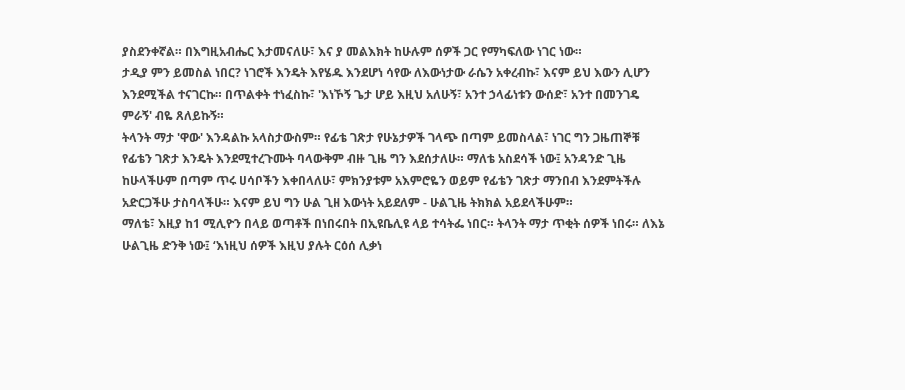ያስደንቀኛል። በእግዚአብሔር እታመናለሁ፣ እና ያ መልእክት ከሁሉም ሰዎች ጋር የማካፍለው ነገር ነው።
ታዲያ ምን ይመስል ነበር? ነገሮች እንዴት እየሄዱ እንደሆነ ሳየው ለእውነታው ራሴን አቀረብኩ፣ እናም ይህ እውን ሊሆን እንደሚችል ተናገርኩ። በጥልቀት ተነፈስኩ፣ 'እነኾኝ ጌታ ሆይ እዚህ አለሁኝ፣ አንተ ኃላፊነቱን ውሰድ፣ አንተ በመንገዴ ምራኝ' ብዬ ጸለይኩኝ።
ትላንት ማታ 'ዋው' እንዳልኩ አላስታውስም። የፊቴ ገጽታ የሁኔታዎች ገላጭ በጣም ይመስላል፣ ነገር ግን ጋዜጠኞቹ የፊቴን ገጽታ እንዴት እንደሚተረጉሙት ባላውቅም ብዙ ጊዜ ግን እደሰታለሁ። ማለቴ አስደሳች ነው፤ አንዳንድ ጊዜ ከሁላችሁም በጣም ጥሩ ሀሳቦችን እቀበላለሁ፣ ምክንያቱም አእምሮዬን ወይም የፊቴን ገጽታ ማንበብ እንደምትችሉ አድርጋችሁ ታስባላችሁ። እናም ይህ ግን ሁል ጊዘ እውነት አይደለም - ሁልጊዜ ትክክል አይደላችሁም።
ማለቴ፣ እዚያ ከ1 ሚሊዮን በላይ ወጣቶች በነበሩበት በኢዩቤሊዩ ላይ ተሳትፌ ነበር። ትላንት ማታ ጥቂት ሰዎች ነበሩ። ለእኔ ሁልጊዜ ድንቅ ነው፤ ‘እነዚህ ሰዎች እዚህ ያሉት ርዕሰ ሊቃነ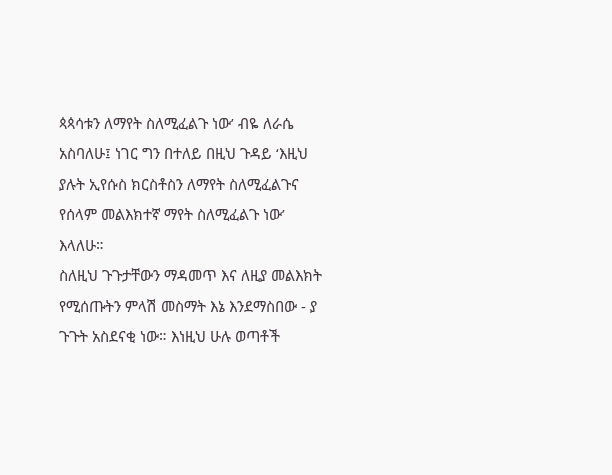ጳጳሳቱን ለማየት ስለሚፈልጉ ነው’ ብዬ ለራሴ አስባለሁ፤ ነገር ግን በተለይ በዚህ ጉዳይ ‘እዚህ ያሉት ኢየሱስ ክርስቶስን ለማየት ስለሚፈልጉና የሰላም መልእክተኛ ማየት ስለሚፈልጉ ነው’ እላለሁ።
ስለዚህ ጉጉታቸውን ማዳመጥ እና ለዚያ መልእክት የሚሰጡትን ምላሽ መስማት እኔ እንደማስበው - ያ ጉጉት አስደናቂ ነው። እነዚህ ሁሉ ወጣቶች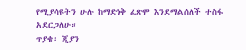የሚያሳዩትን ሁሉ ከማድነቅ ፈጽሞ እንደማልሰለች ተስፋ አደርጋለሁ።
ጥያቄ፡ ጂያን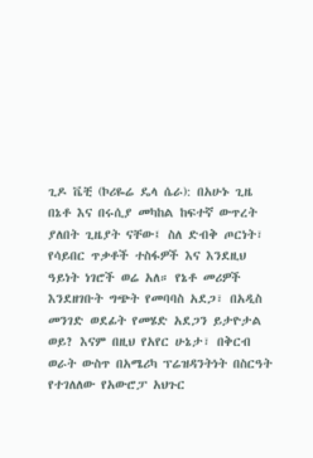ጊዶ ቬቺ (ኮሪዬሬ ዴላ ሴራ): በአሁኑ ጊዜ በኔቶ እና በሩሲያ መካከል ከፍተኛ ውጥረት ያለበት ጊዜያት ናቸው፤ ስለ ድብቅ ጦርነት፣ የሳይበር ጥቃቶች ተስፋዎች እና እንደዚህ ዓይነት ነገሮች ወሬ አለ። የኔቶ መሪዎች እንደዘገቡት ግጭት የመባባስ አደጋ፣ በአዲስ መንገድ ወደፊት የመሄድ አደጋን ይታዮታል ወይ? እናም በዚህ የአየር ሁኔታ፣ በቅርብ ወራት ውስጥ በአሜሪካ ፕሬዝዳንትነት በስርዓት የተገለለው የአውሮፓ አህጉር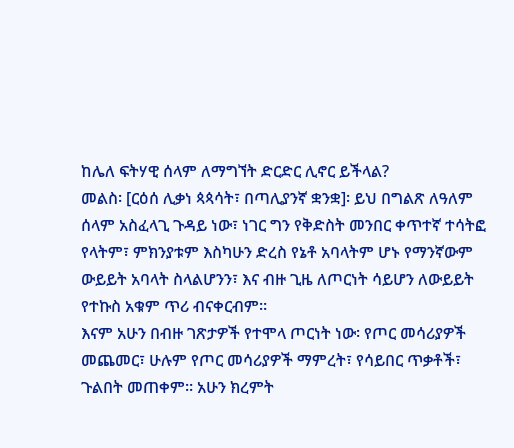ከሌለ ፍትሃዊ ሰላም ለማግኘት ድርድር ሊኖር ይችላል?
መልስ፡ [ርዕሰ ሊቃነ ጳጳሳት፣ በጣሊያንኛ ቋንቋ]፡ ይህ በግልጽ ለዓለም ሰላም አስፈላጊ ጉዳይ ነው፣ ነገር ግን የቅድስት መንበር ቀጥተኛ ተሳትፎ የላትም፣ ምክንያቱም እስካሁን ድረስ የኔቶ አባላትም ሆኑ የማንኛውም ውይይት አባላት ስላልሆንን፣ እና ብዙ ጊዜ ለጦርነት ሳይሆን ለውይይት የተኩስ አቁም ጥሪ ብናቀርብም።
እናም አሁን በብዙ ገጽታዎች የተሞላ ጦርነት ነው፡ የጦር መሳሪያዎች መጨመር፣ ሁሉም የጦር መሳሪያዎች ማምረት፣ የሳይበር ጥቃቶች፣ ጉልበት መጠቀም። አሁን ክረምት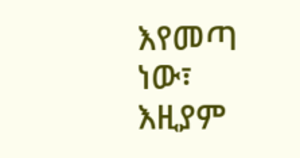እየመጣ ነው፣ እዚያም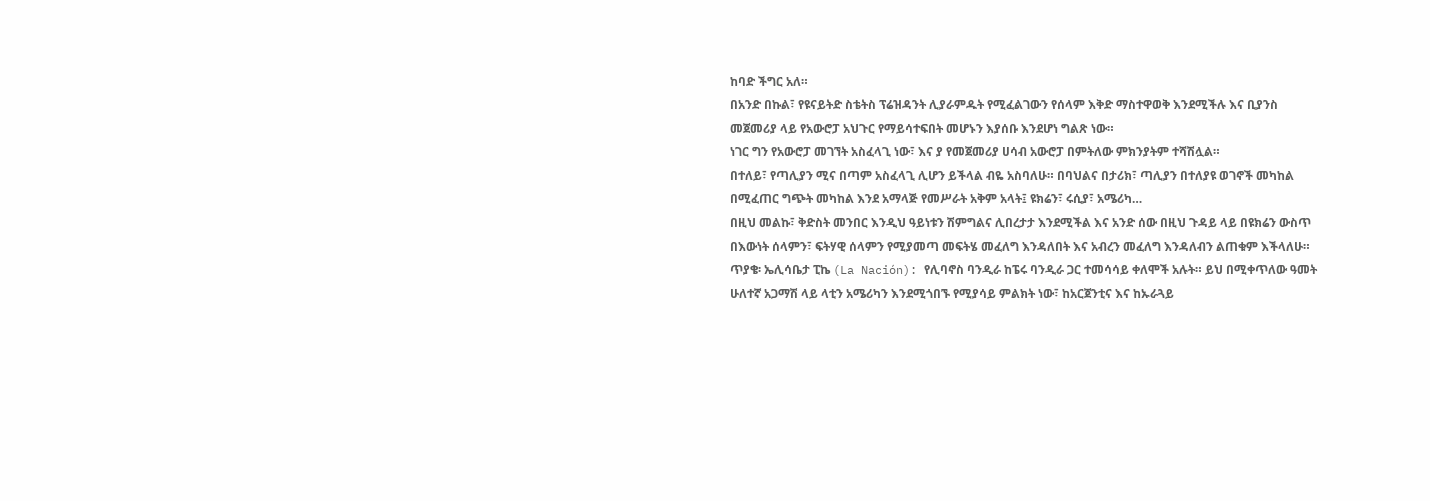ከባድ ችግር አለ።
በአንድ በኩል፣ የዩናይትድ ስቴትስ ፕሬዝዳንት ሊያራምዱት የሚፈልገውን የሰላም እቅድ ማስተዋወቅ እንደሚችሉ እና ቢያንስ መጀመሪያ ላይ የአውሮፓ አህጉር የማይሳተፍበት መሆኑን እያሰቡ እንደሆነ ግልጽ ነው።
ነገር ግን የአውሮፓ መገኘት አስፈላጊ ነው፣ እና ያ የመጀመሪያ ሀሳብ አውሮፓ በምትለው ምክንያትም ተሻሽሏል።
በተለይ፣ የጣሊያን ሚና በጣም አስፈላጊ ሊሆን ይችላል ብዬ አስባለሁ። በባህልና በታሪክ፣ ጣሊያን በተለያዩ ወገኖች መካከል በሚፈጠር ግጭት መካከል እንደ አማላጅ የመሥራት አቅም አላት፤ ዩክሬን፣ ሩሲያ፣ አሜሪካ…
በዚህ መልኩ፣ ቅድስት መንበር እንዲህ ዓይነቱን ሽምግልና ሊበረታታ እንደሚችል እና አንድ ሰው በዚህ ጉዳይ ላይ በዩክሬን ውስጥ በእውነት ሰላምን፣ ፍትሃዊ ሰላምን የሚያመጣ መፍትሄ መፈለግ እንዳለበት እና አብረን መፈለግ እንዳለብን ልጠቁም እችላለሁ።
ጥያቄ፡ ኤሊሳቤታ ፒኬ (La Nación): የሊባኖስ ባንዲራ ከፔሩ ባንዲራ ጋር ተመሳሳይ ቀለሞች አሉት። ይህ በሚቀጥለው ዓመት ሁለተኛ አጋማሽ ላይ ላቲን አሜሪካን እንደሚጎበኙ የሚያሳይ ምልክት ነው፣ ከአርጀንቲና እና ከኡራጓይ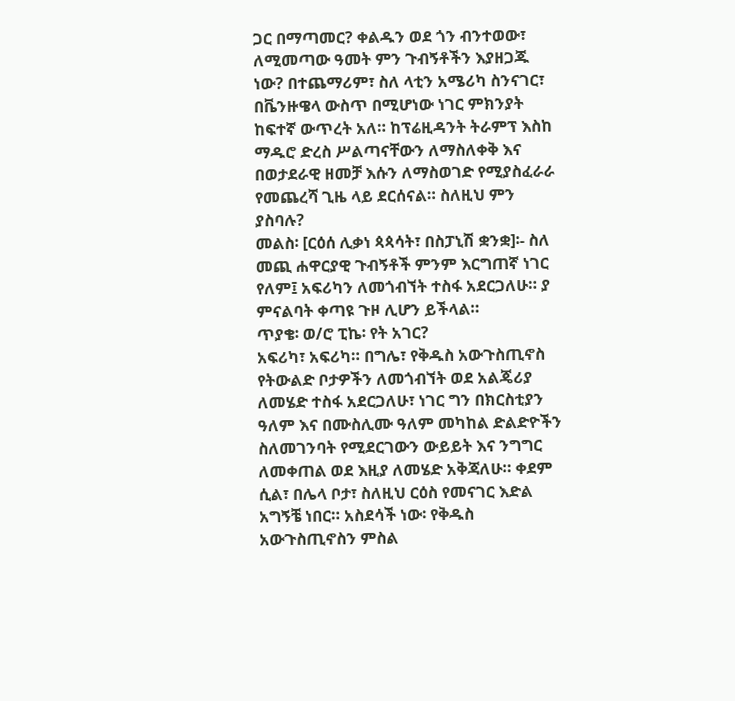ጋር በማጣመር? ቀልዱን ወደ ጎን ብንተወው፣ ለሚመጣው ዓመት ምን ጉብኝቶችን እያዘጋጁ ነው? በተጨማሪም፣ ስለ ላቲን አሜሪካ ስንናገር፣ በቬንዙዌላ ውስጥ በሚሆነው ነገር ምክንያት ከፍተኛ ውጥረት አለ። ከፕሬዚዳንት ትራምፕ እስከ ማዱሮ ድረስ ሥልጣናቸውን ለማስለቀቅ እና በወታደራዊ ዘመቻ እሱን ለማስወገድ የሚያስፈራራ የመጨረሻ ጊዜ ላይ ደርሰናል። ስለዚህ ምን ያስባሉ?
መልስ፡ [ርዕሰ ሊቃነ ጳጳሳት፣ በስፓኒሽ ቋንቋ]፡- ስለ መጪ ሐዋርያዊ ጉብኝቶች ምንም እርግጠኛ ነገር የለም፤ አፍሪካን ለመጎብኘት ተስፋ አደርጋለሁ። ያ ምናልባት ቀጣዩ ጉዞ ሊሆን ይችላል።
ጥያቄ፡ ወ/ሮ ፒኬ፡ የት አገር?
አፍሪካ፣ አፍሪካ። በግሌ፣ የቅዱስ አውጉስጢኖስ የትውልድ ቦታዎችን ለመጎብኘት ወደ አልጄሪያ ለመሄድ ተስፋ አደርጋለሁ፣ ነገር ግን በክርስቲያን ዓለም እና በሙስሊሙ ዓለም መካከል ድልድዮችን ስለመገንባት የሚደርገውን ውይይት እና ንግግር ለመቀጠል ወደ እዚያ ለመሄድ አቅጃለሁ። ቀደም ሲል፣ በሌላ ቦታ፣ ስለዚህ ርዕስ የመናገር እድል አግኝቼ ነበር። አስደሳች ነው፡ የቅዱስ አውጉስጢኖስን ምስል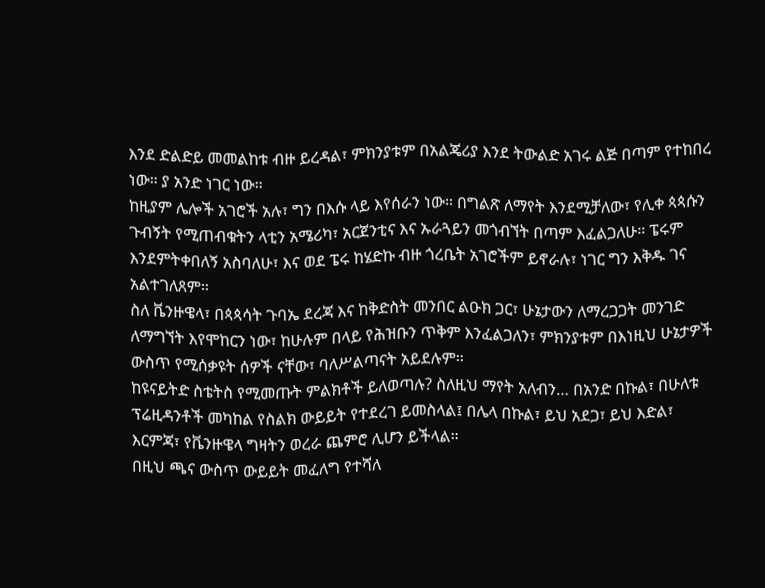እንደ ድልድይ መመልከቱ ብዙ ይረዳል፣ ምክንያቱም በአልጄሪያ እንደ ትውልድ አገሩ ልጅ በጣም የተከበረ ነው። ያ አንድ ነገር ነው።
ከዚያም ሌሎች አገሮች አሉ፣ ግን በእሱ ላይ እየሰራን ነው። በግልጽ ለማየት እንደሚቻለው፣ የሊቀ ጳጳሱን ጉብኝት የሚጠብቁትን ላቲን አሜሪካ፣ አርጀንቲና እና ኡራጓይን መጎብኘት በጣም እፈልጋለሁ። ፔሩም እንደምትቀበለኝ አስባለሁ፣ እና ወደ ፔሩ ከሄድኩ ብዙ ጎረቤት አገሮችም ይኖራሉ፣ ነገር ግን እቅዱ ገና አልተገለጸም።
ስለ ቬንዙዌላ፣ በጳጳሳት ጉባኤ ደረጃ እና ከቅድስት መንበር ልዑክ ጋር፣ ሁኔታውን ለማረጋጋት መንገድ ለማግኘት እየሞከርን ነው፣ ከሁሉም በላይ የሕዝቡን ጥቅም እንፈልጋለን፣ ምክንያቱም በእነዚህ ሁኔታዎች ውስጥ የሚሰቃዩት ሰዎች ናቸው፣ ባለሥልጣናት አይደሉም።
ከዩናይትድ ስቴትስ የሚመጡት ምልክቶች ይለወጣሉ? ስለዚህ ማየት አለብን… በአንድ በኩል፣ በሁለቱ ፕሬዚዳንቶች መካከል የስልክ ውይይት የተደረገ ይመስላል፤ በሌላ በኩል፣ ይህ አደጋ፣ ይህ እድል፣ እርምጃ፣ የቬንዙዌላ ግዛትን ወረራ ጨምሮ ሊሆን ይችላል።
በዚህ ጫና ውስጥ ውይይት መፈለግ የተሻለ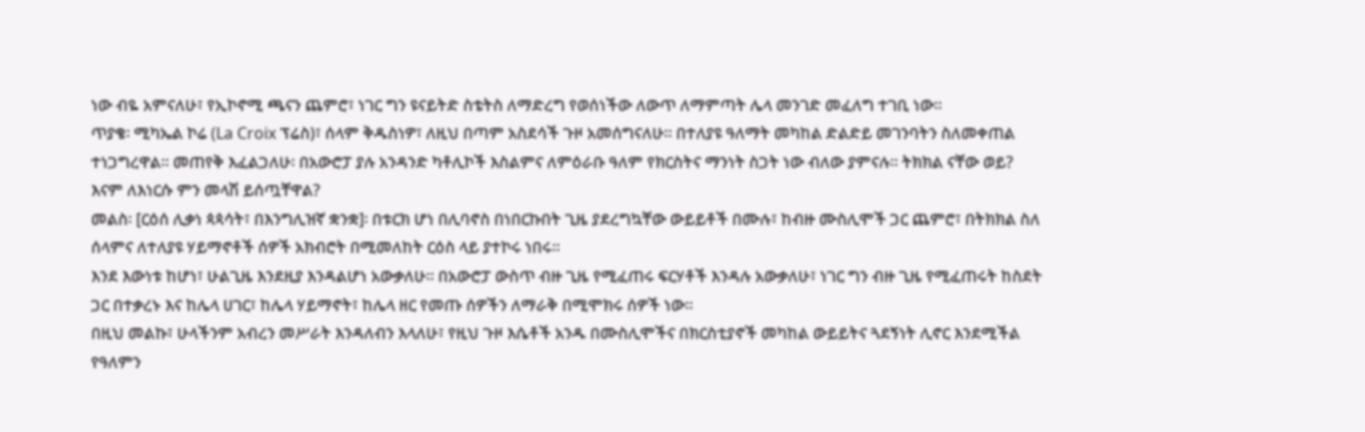ነው ብዬ አምናለሁ፣ የኢኮኖሚ ጫናን ጨምሮ፣ ነገር ግን ዩናይትድ ስቴትስ ለማድረግ የወሰነችው ለውጥ ለማምጣት ሌላ መንገድ መፈለግ ተገቢ ነው።
ጥያቄ፡ ሚካኤል ኮሬ (La Croix ፕሬስ)፣ ሰላም ቅዱስነዎ፣ ለዚህ በጣም አስደሳች ጉዞ አመሰግናለሁ። በተለያዩ ዓለማት መካከል ድልድይ መገንባትን ስለመቀጠል ተነጋግረዋል። መጠየቅ እፈልጋለሁ፡ በአውሮፓ ያሉ አንዳንድ ካቶሊኮች እስልምና ለምዕራቡ ዓለም የክርስትና ማንነት ስጋት ነው ብለው ያምናሉ። ትክክል ናቸው ወይ? እናም ለእነርሱ ምን መላሽ ይሰጧቸዋል?
መልስ፡ [ርዕሰ ሊቃነ ጳጳሳት፣ በእንግሊዝኛ ቋንቋ]፡ በቱርክ ሆነ በሊባኖስ በነበርኩበት ጊዜ ያደረግኳቸው ውይይቶች በሙሉ፣ ከብዙ ሙስሊሞች ጋር ጨምሮ፣ በትክክል ስለ ሰላምና ለተለያዩ ሃይማኖቶች ሰዎች አክብሮት በሚመለከት ርዕስ ላይ ያተኮሩ ነበሩ።
እንደ እውነቱ ከሆነ፣ ሁልጊዜ እንደዚያ እንዳልሆነ አውቃለሁ። በአውሮፓ ውስጥ ብዙ ጊዜ የሚፈጠሩ ፍርሃቶች እንዳሉ አውቃለሁ፣ ነገር ግን ብዙ ጊዜ የሚፈጠሩት ከስደት ጋር በተቃረኑ እና ከሌላ ሀገር፣ ከሌላ ሃይማኖት፣ ከሌላ ዘር የመጡ ሰዎችን ለማራቅ በሚሞክሩ ሰዎች ነው።
በዚህ መልኩ፣ ሁላችንም አብረን መሥራት እንዳለብን እላለሁ፣ የዚህ ጉዞ እሴቶች አንዱ በሙስሊሞችና በክርስቲያኖች መካከል ውይይትና ጓደኝነት ሊኖር እንደሚችል የዓለምን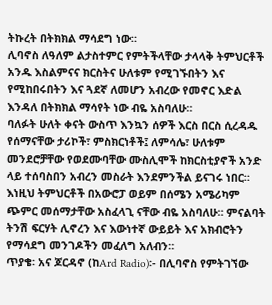ትኩረት በትክክል ማሳደግ ነው።
ሊባኖስ ለዓለም ልታስተምር የምትችላቸው ታላላቅ ትምህርቶች አንዱ እስልምናና ክርስትና ሁለቱም የሚገኙበትን እና የሚከበሩበትን እና ጓደኛ ለመሆን አብረው የመኖር እድል እንዳለ በትክክል ማሳየት ነው ብዬ አስባለሁ።
ባለፉት ሁለት ቀናት ውስጥ እንኳን ሰዎች እርስ በርስ ሲረዳዱ የሰማናቸው ታሪኮች፣ ምስክርነቶች፤ ለምሳሌ፣ ሁለቱም መንደሮቻቸው የወደሙባቸው ሙስሊሞች ከክርስቲያኖች አንድ ላይ ተሰባስበን አብረን መስራት እንደምንችል ይናገሩ ነበር።
እነዚህ ትምህርቶች በአውሮፓ ወይም በሰሜን አሜሪካም ጭምር መሰማታቸው አስፈላጊ ናቸው ብዬ አስባለሁ። ምናልባት ትንሽ ፍርሃት ሊኖረን እና እውነተኛ ውይይት እና አክብሮትን የማሳደግ መንገዶችን መፈለግ አለብን።
ጥያቄ፡ አና ጆርዳኖ (ከArd Radio)፡- በሊባኖስ የምትገኘው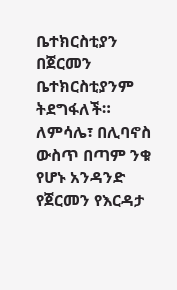ቤተክርስቲያን በጀርመን ቤተክርስቲያንም ትደግፋለች። ለምሳሌ፣ በሊባኖስ ውስጥ በጣም ንቁ የሆኑ አንዳንድ የጀርመን የእርዳታ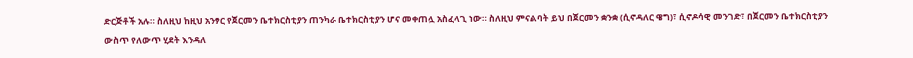ድርጅቶች አሉ። ስለዚህ ከዚህ አንፃር የጀርመን ቤተክርስቲያን ጠንካራ ቤተክርስቲያን ሆና መቀጠሏ አስፈላጊ ነው። ስለዚህ ምናልባት ይህ በጀርመን ቋንቋ (ሲኖዳለር ዌግ)፣ ሲኖዶሳዊ መንገድ፣ በጀርመን ቤተክርስቲያን ውስጥ የለውጥ ሂደት እንዳለ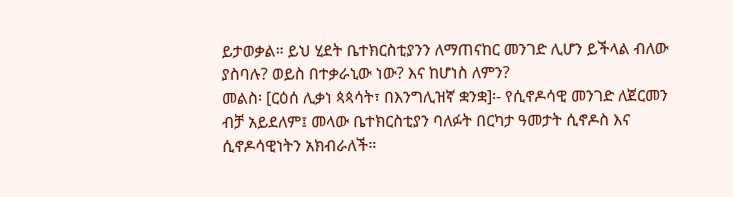ይታወቃል። ይህ ሂደት ቤተክርስቲያንን ለማጠናከር መንገድ ሊሆን ይችላል ብለው ያስባሉ? ወይስ በተቃራኒው ነው? እና ከሆነስ ለምን?
መልስ፡ [ርዕሰ ሊቃነ ጳጳሳት፣ በእንግሊዝኛ ቋንቋ]፡- የሲኖዶሳዊ መንገድ ለጀርመን ብቻ አይደለም፤ መላው ቤተክርስቲያን ባለፉት በርካታ ዓመታት ሲኖዶስ እና ሲኖዶሳዊነትን አክብራለች።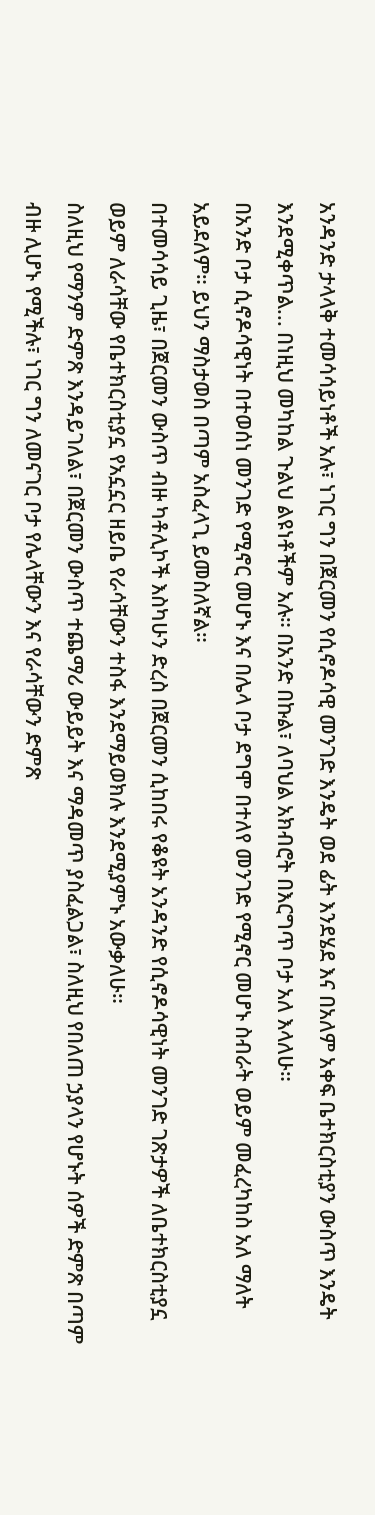አንዳንድ ታላላቅ ተመሳሳይነቶች አሉ፣ ነገር ግን በጀርመን የሲኖዶሳዊ መንገድ እንዴት ወደ ፊት እንደሄደ እና በአለም አቀፍ ቤተክርስቲያን ውስጥ እንዴት እንደሚቀጥል... በነዚህ መካከል ጉልህ ልዩነቶችም አሉ። በአንድ በኩል፣ ለባህል አክብሮት በእርግጥ ቦታ አለ እላለሁ።
በአንድ ቦታ ሲኖዶሳዊነት በተወሰነ መንገድ የሚኖር መሆኑ እና በሌላ ቦታ ደግሞ በተለየ መንገድ የሚኖር መሆኑ ስብራት ወይም መፈረካከስ አለ ማለት አይደለም። ይህን ማስታወስ በጣም አስፈላጊ ይመስለኛል።
በተመሳሳይ ጊዜ፣ በጀርመን ውስጥ ብዙ ካቶሊኮች እስካሁን ድረስ በጀርመን ሲከበሩ የቆዩት አንዳንድ የሲኖዶሳዊነት መንገድ ገጽታዎች ለቤተክርስቲያኗ ወይም ለራሳቸው የቤተክርስቲያኗ የአኗኗር ዘይቤ የራሳቸውን ተስፋ እንደማይወክሉ እንደሚያምኑ አውቃለሁ።
ስለዚህ የማንም ድምጽ እንዳይገለል፣ በጀርመን ውስጥ ተጨማሪ ውይይት እና ማዳመጥ ያስፈልጋል፣ ስለዚህ የበለጠ ኃያላን የሆኑት ሰዎች ድምጽ በጣም ብዙ ሊሆኑ የሚችሉ፣ ነገር ግን ለመናገር ቦታ የሌላቸውን እና የራሳቸውን ድምጽ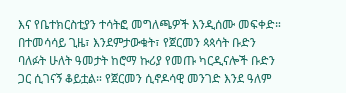እና የቤተክርስቲያን ተሳትፎ መግለጫዎች እንዲሰሙ መፍቀድ።
በተመሳሳይ ጊዜ፣ እንደምታውቁት፣ የጀርመን ጳጳሳት ቡድን ባለፉት ሁለት ዓመታት ከሮማ ኩሪያ የመጡ ካርዲናሎች ቡድን ጋር ሲገናኝ ቆይቷል። የጀርመን ሲኖዶሳዊ መንገድ እንደ ዓለም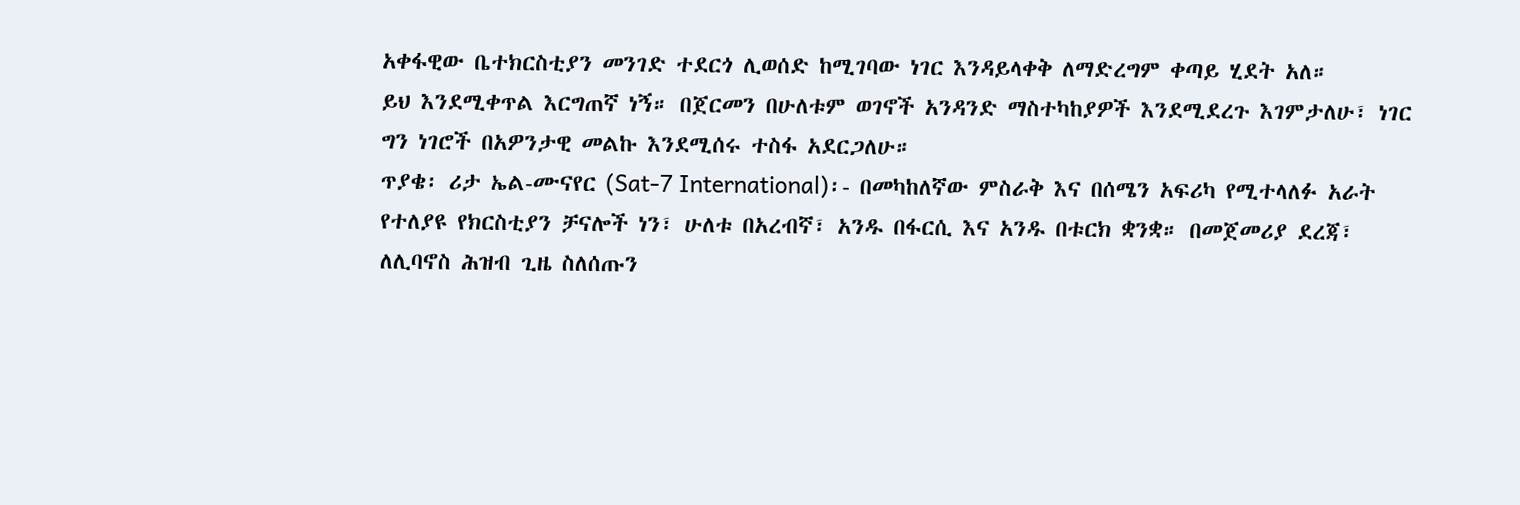አቀፋዊው ቤተክርስቲያን መንገድ ተደርጎ ሊወሰድ ከሚገባው ነገር እንዳይላቀቅ ለማድረግም ቀጣይ ሂደት አለ።
ይህ እንደሚቀጥል እርግጠኛ ነኝ። በጀርመን በሁለቱም ወገኖች አንዳንድ ማስተካከያዎች እንደሚደረጉ እገምታለሁ፣ ነገር ግን ነገሮች በአዎንታዊ መልኩ እንደሚሰሩ ተስፋ አደርጋለሁ።
ጥያቄ፡ ሪታ ኤል-ሙናየር (Sat-7 International)፡- በመካከለኛው ምስራቅ እና በሰሜን አፍሪካ የሚተላለፉ አራት የተለያዩ የክርስቲያን ቻናሎች ነን፣ ሁለቱ በአረብኛ፣ አንዱ በፋርሲ እና አንዱ በቱርክ ቋንቋ። በመጀመሪያ ደረጃ፣ ለሊባኖስ ሕዝብ ጊዜ ስለሰጡን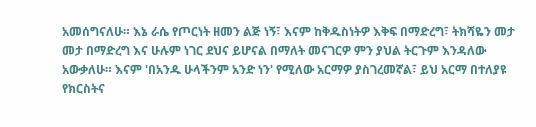አመሰግናለሁ። እኔ ራሴ የጦርነት ዘመን ልጅ ነኝ፣ እናም ከቅዱስነትዎ እቅፍ በማድረግ፣ ትክሻዬን መታ መታ በማድረግ እና ሁሉም ነገር ደህና ይሆናል በማለት መናገርዎ ምን ያህል ትርጉም እንዳለው አውቃለሁ። እናም 'በአንዱ ሁላችንም አንድ ነን' የሚለው አርማዎ ያስገረመኛል፣ ይህ አርማ በተለያዩ የክርስትና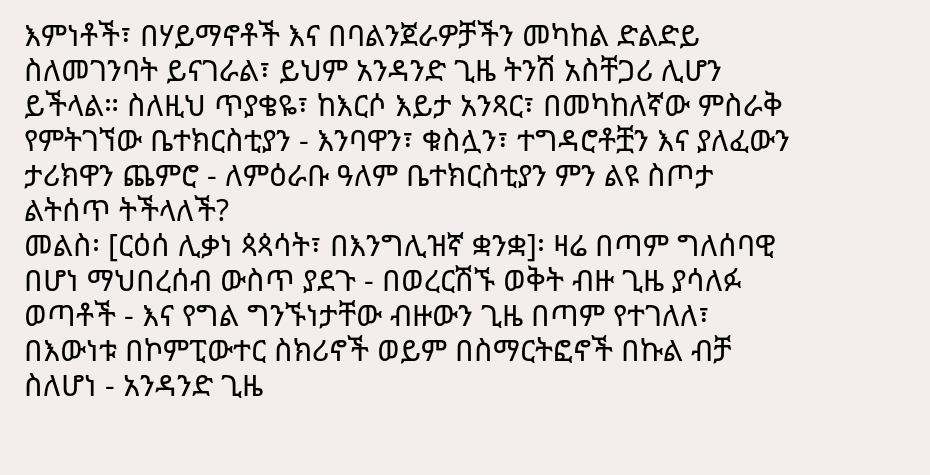እምነቶች፣ በሃይማኖቶች እና በባልንጀራዎቻችን መካከል ድልድይ ስለመገንባት ይናገራል፣ ይህም አንዳንድ ጊዜ ትንሽ አስቸጋሪ ሊሆን ይችላል። ስለዚህ ጥያቄዬ፣ ከእርሶ እይታ አንጻር፣ በመካከለኛው ምስራቅ የምትገኘው ቤተክርስቲያን - እንባዋን፣ ቁስሏን፣ ተግዳሮቶቿን እና ያለፈውን ታሪክዋን ጨምሮ - ለምዕራቡ ዓለም ቤተክርስቲያን ምን ልዩ ስጦታ ልትሰጥ ትችላለች?
መልስ፡ [ርዕሰ ሊቃነ ጳጳሳት፣ በእንግሊዝኛ ቋንቋ]፡ ዛሬ በጣም ግለሰባዊ በሆነ ማህበረሰብ ውስጥ ያደጉ - በወረርሽኙ ወቅት ብዙ ጊዜ ያሳለፉ ወጣቶች - እና የግል ግንኙነታቸው ብዙውን ጊዜ በጣም የተገለለ፣ በእውነቱ በኮምፒውተር ስክሪኖች ወይም በስማርትፎኖች በኩል ብቻ ስለሆነ - አንዳንድ ጊዜ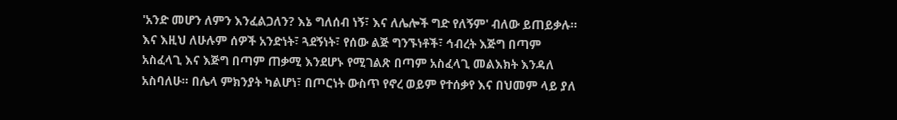'አንድ መሆን ለምን እንፈልጋለን? እኔ ግለሰብ ነኝ፣ እና ለሌሎች ግድ የለኝም' ብለው ይጠይቃሉ።
እና እዚህ ለሁሉም ሰዎች አንድነት፣ ጓደኝነት፣ የሰው ልጅ ግንኙነቶች፣ ኅብረት እጅግ በጣም አስፈላጊ እና እጅግ በጣም ጠቃሚ እንደሆኑ የሚገልጽ በጣም አስፈላጊ መልእክት እንዳለ አስባለሁ። በሌላ ምክንያት ካልሆነ፣ በጦርነት ውስጥ የኖረ ወይም የተሰቃየ እና በህመም ላይ ያለ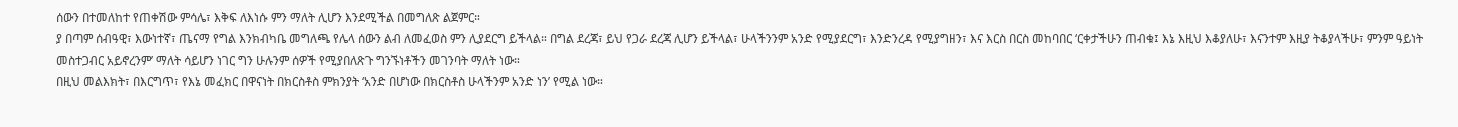ሰውን በተመለከተ የጠቀሽው ምሳሌ፣ እቅፍ ለእነሱ ምን ማለት ሊሆን እንደሚችል በመግለጽ ልጀምር።
ያ በጣም ሰብዓዊ፣ እውነተኛ፣ ጤናማ የግል እንክብካቤ መግለጫ የሌላ ሰውን ልብ ለመፈወስ ምን ሊያደርግ ይችላል። በግል ደረጃ፣ ይህ የጋራ ደረጃ ሊሆን ይችላል፣ ሁላችንንም አንድ የሚያደርግ፣ እንድንረዳ የሚያግዘን፣ እና እርስ በርስ መከባበር ‘ርቀታችሁን ጠብቁ፤ እኔ እዚህ እቆያለሁ፣ እናንተም እዚያ ትቆያላችሁ፣ ምንም ዓይነት መስተጋብር አይኖረንም’ ማለት ሳይሆን ነገር ግን ሁሉንም ሰዎች የሚያበለጽጉ ግንኙነቶችን መገንባት ማለት ነው።
በዚህ መልእክት፣ በእርግጥ፣ የእኔ መፈክር በዋናነት በክርስቶስ ምክንያት ‘አንድ በሆነው በክርስቶስ ሁላችንም አንድ ነን’ የሚል ነው።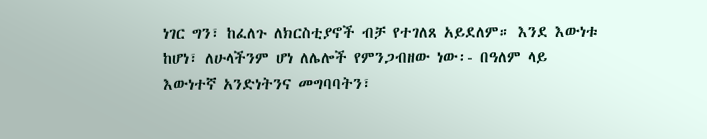ነገር ግን፣ ከፈለጉ ለክርስቲያኖች ብቻ የተገለጸ አይደለም። እንደ እውነቱ ከሆነ፣ ለሁላችንም ሆነ ለሌሎች የምንጋብዘው ነው፡- በዓለም ላይ እውነተኛ አንድነትንና መግባባትን፣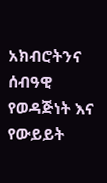አክብሮትንና ሰብዓዊ የወዳጅነት እና የውይይት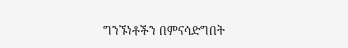ግንኙነቶችን በምናሳድግበት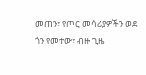መጠን፣ የጦር መሳሪያዎችን ወደ ጎን የመተው፣ ብዙ ጊዜ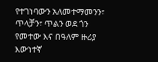የተገነባውን አለመተማመንን፣ ጥላቻን፣ ጥልን ወደ ጎን የመተው እና በዓለም ዙሪያ እውነተኛ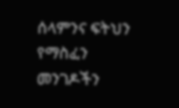ሰላምንና ፍትህን የማስፈን መንገዶችን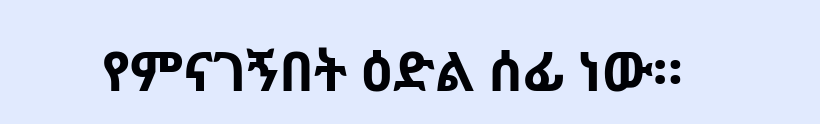የምናገኝበት ዕድል ሰፊ ነው።